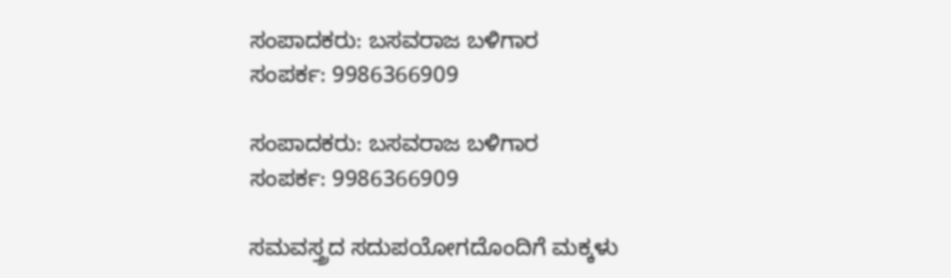ಸಂಪಾದಕರು: ಬಸವರಾಜ ಬಳಿಗಾರ
ಸಂಪರ್ಕ: 9986366909

ಸಂಪಾದಕರು: ಬಸವರಾಜ ಬಳಿಗಾರ
ಸಂಪರ್ಕ: 9986366909

ಸಮವಸ್ತ್ರದ ಸದುಪಯೋಗದೊಂದಿಗೆ ಮಕ್ಕಳು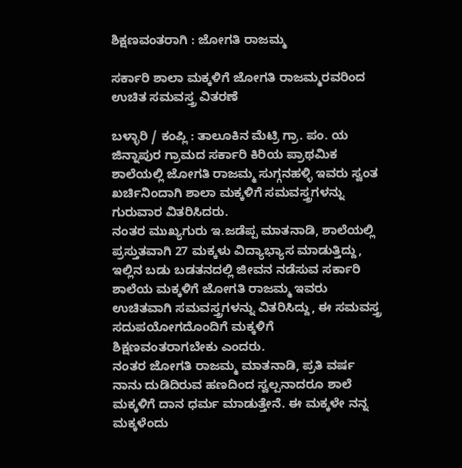ಶಿಕ್ಷಣವಂತರಾಗಿ : ಜೋಗತಿ ರಾಜಮ್ಮ

ಸರ್ಕಾರಿ ಶಾಲಾ ಮಕ್ಕಳಿಗೆ ಜೋಗತಿ ರಾಜಮ್ಮರವರಿಂದ ಉಚಿತ ಸಮವಸ್ತ್ರ ವಿತರಣೆ

ಬಳ್ಳಾರಿ / ಕಂಪ್ಲಿ : ತಾಲೂಕಿನ ಮೆಟ್ರಿ ಗ್ರಾ. ಪಂ. ಯ ಜಿನ್ನಾಪುರ ಗ್ರಾಮದ ಸರ್ಕಾರಿ ಕಿರಿಯ ಪ್ರಾಥಮಿಕ ಶಾಲೆಯಲ್ಲಿ ಜೋಗತಿ ರಾಜಮ್ಮ ಸುಗ್ಗನಹಳ್ಳಿ ಇವರು ಸ್ವಂತ ಖರ್ಚಿನಿಂದಾಗಿ ಶಾಲಾ ಮಕ್ಕಳಿಗೆ ಸಮವಸ್ತ್ರಗಳನ್ನು ಗುರುವಾರ ವಿತರಿಸಿದರು.
ನಂತರ ಮುಖ್ಯಗುರು ಇ.ಜಡೆಪ್ಪ ಮಾತನಾಡಿ, ಶಾಲೆಯಲ್ಲಿ ಪ್ರಸ್ತುತವಾಗಿ 27 ಮಕ್ಕಳು ವಿದ್ಯಾಭ್ಯಾಸ ಮಾಡುತ್ತಿದ್ದು, ಇಲ್ಲಿನ ಬಡು ಬಡತನದಲ್ಲಿ ಜೀವನ ನಡೆಸುವ ಸರ್ಕಾರಿ ಶಾಲೆಯ ಮಕ್ಕಳಿಗೆ ಜೋಗತಿ ರಾಜಮ್ಮ ಇವರು ಉಚಿತವಾಗಿ ಸಮವಸ್ತ್ರಗಳನ್ನು ವಿತರಿಸಿದ್ದು, ಈ ಸಮವಸ್ತ್ರ ಸದುಪಯೋಗದೊಂದಿಗೆ ಮಕ್ಕಳಿಗೆ ಶಿಕ್ಷಣವಂತರಾಗಬೇಕು ಎಂದರು.
ನಂತರ ಜೋಗತಿ ರಾಜಮ್ಮ ಮಾತನಾಡಿ, ಪ್ರತಿ ವರ್ಷ ನಾನು ದುಡಿದಿರುವ ಹಣದಿಂದ ಸ್ವಲ್ಪನಾದರೂ ಶಾಲೆ ಮಕ್ಕಳಿಗೆ ದಾನ ಧರ್ಮ ಮಾಡುತ್ತೇನೆ. ಈ ಮಕ್ಕಳೇ ನನ್ನ ಮಕ್ಕಳೆಂದು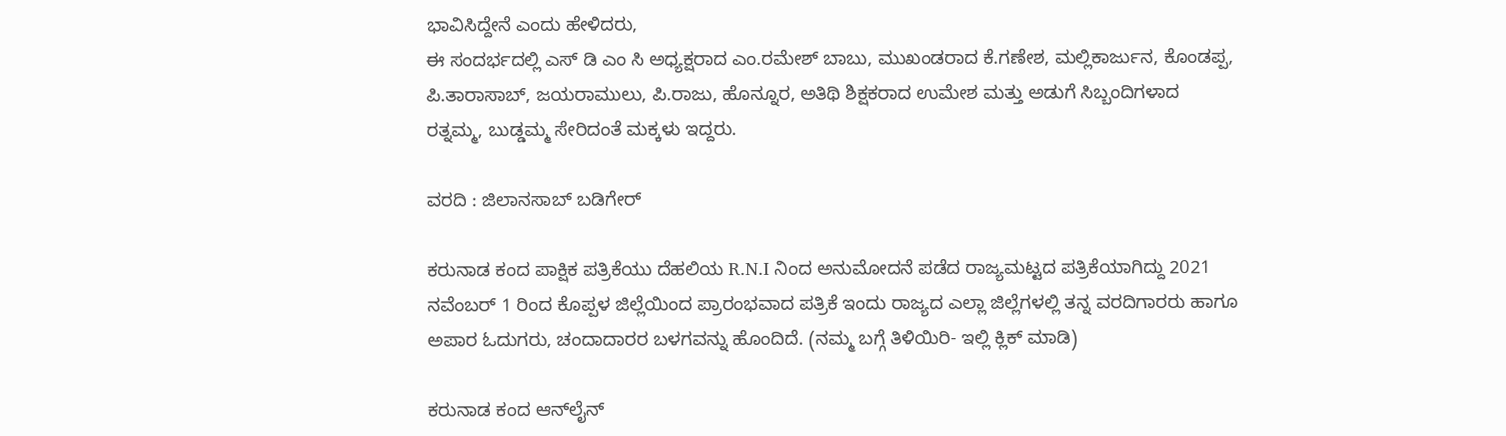ಭಾವಿಸಿದ್ದೇನೆ ಎಂದು ಹೇಳಿದರು,
ಈ ಸಂದರ್ಭದಲ್ಲಿ ಎಸ್ ಡಿ ಎಂ ಸಿ ಅಧ್ಯಕ್ಷರಾದ ಎಂ.ರಮೇಶ್‌ ಬಾಬು, ಮುಖಂಡರಾದ ಕೆ.ಗಣೇಶ, ಮಲ್ಲಿಕಾರ್ಜುನ, ಕೊಂಡಪ್ಪ, ಪಿ.ತಾರಾಸಾಬ್, ಜಯರಾಮುಲು, ಪಿ.ರಾಜು, ಹೊನ್ನೂರ, ಅತಿಥಿ ಶಿಕ್ಷಕರಾದ ಉಮೇಶ ಮತ್ತು ಅಡುಗೆ ಸಿಬ್ಬಂದಿಗಳಾದ ರತ್ನಮ್ಮ, ಬುಡ್ಡಮ್ಮ ಸೇರಿದಂತೆ ಮಕ್ಕಳು ಇದ್ದರು.

ವರದಿ : ಜಿಲಾನಸಾಬ್ ಬಡಿಗೇರ್

ಕರುನಾಡ ಕಂದ ಪಾಕ್ಷಿಕ ಪತ್ರಿಕೆಯು ದೆಹಲಿಯ R.N.I ನಿಂದ ಅನುಮೋದನೆ ಪಡೆದ ರಾಜ್ಯಮಟ್ಟದ ಪತ್ರಿಕೆಯಾಗಿದ್ದು 2021 ನವೆಂಬರ್ 1 ರಿಂದ ಕೊಪ್ಪಳ ಜಿಲ್ಲೆಯಿಂದ ಪ್ರಾರಂಭವಾದ ಪತ್ರಿಕೆ ಇಂದು ರಾಜ್ಯದ ಎಲ್ಲಾ ಜಿಲ್ಲೆಗಳಲ್ಲಿ ತನ್ನ ವರದಿಗಾರರು ಹಾಗೂ ಅಪಾರ ಓದುಗರು, ಚಂದಾದಾರರ ಬಳಗವನ್ನು ಹೊಂದಿದೆ. (ನಮ್ಮ ಬಗ್ಗೆ ತಿಳಿಯಿರಿ- ಇಲ್ಲಿ ಕ್ಲಿಕ್‌ ಮಾಡಿ)

ಕರುನಾಡ ಕಂದ ಆನ್‌ಲೈನ್‌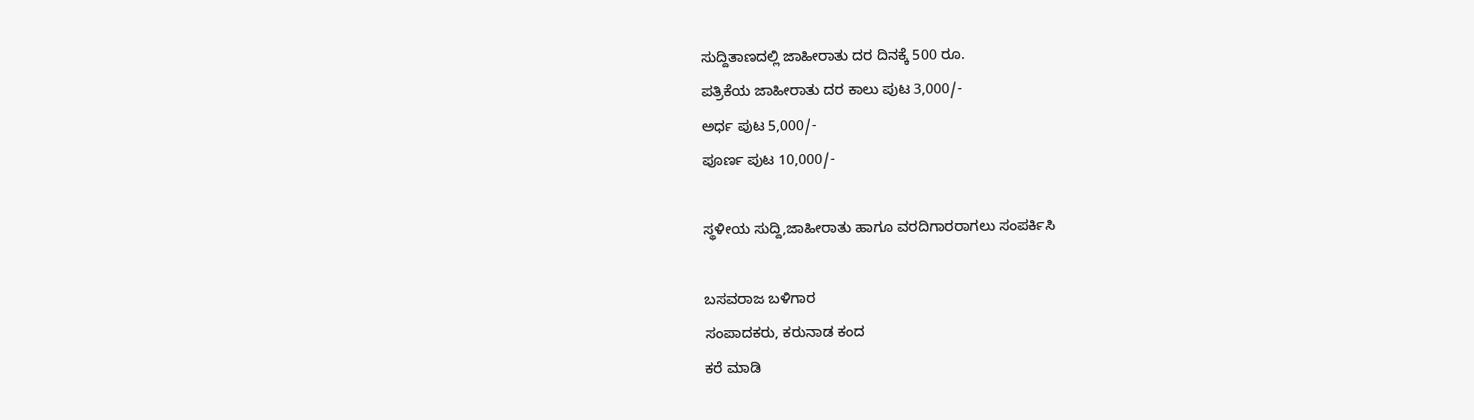ಸುದ್ದಿತಾಣದಲ್ಲಿ ಜಾಹೀರಾತು ದರ ದಿನಕ್ಕೆ 500 ರೂ.
ಪತ್ರಿಕೆಯ ಜಾಹೀರಾತು ದರ ಕಾಲು ಪುಟ 3,000/-
ಅರ್ಧ ಪುಟ 5,000/-
ಪೂರ್ಣ ಪುಟ 10,000/-

ಸ್ಥಳೀಯ ಸುದ್ದಿ,ಜಾಹೀರಾತು ಹಾಗೂ ವರದಿಗಾರರಾಗಲು ಸಂಪರ್ಕಿಸಿ

ಬಸವರಾಜ ಬಳಿಗಾರ
ಸಂಪಾದಕರು, ಕರುನಾಡ ಕಂದ
ಕರೆ ಮಾಡಿ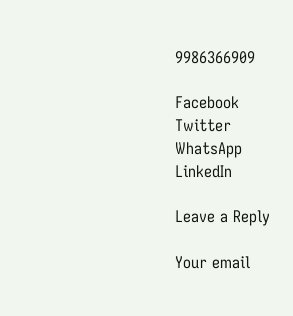9986366909

Facebook
Twitter
WhatsApp
LinkedIn

Leave a Reply

Your email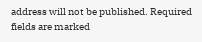address will not be published. Required fields are marked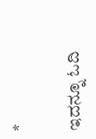*

ಇದನ್ನೂ ಓದಿ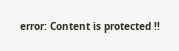error: Content is protected !!